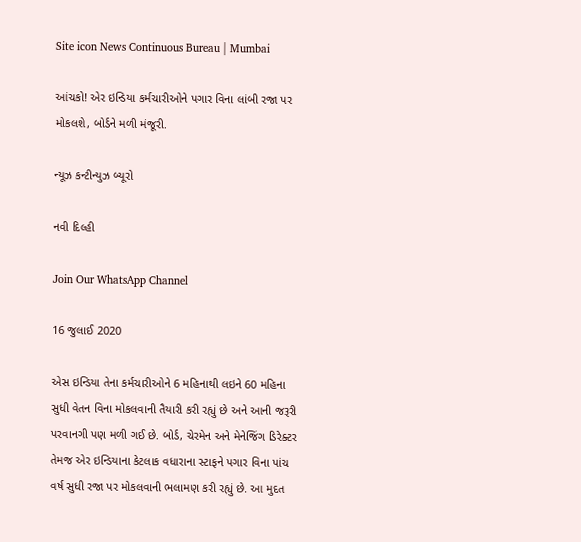Site icon News Continuous Bureau | Mumbai

આંચકો! એર ઇન્ડિયા કર્મચારીઓને પગાર વિના લાંબી રજા પર મોકલશે, બોર્ડને મળી મંજૂરી.

ન્યૂઝ કન્ટીન્યુઝ બ્યૂરો

નવી દિલ્હી

Join Our WhatsApp Channel

16 જુલાઈ 2020

એસ ઇન્ડિયા તેના કર્મચારીઓને 6 મહિનાથી લઇને 60 મહિના સુધી વેતન વિના મોકલવાની તૈયારી કરી રહ્યું છે અને આની જરૂરી પરવાનગી પણ મળી ગઈ છે. બોર્ડ, ચેરમેન અને મેનેજિંગ ડિરેક્ટર તેમજ એર ઇન્ડિયાના કેટલાક વધારાના સ્ટાફને પગાર વિના પાંચ વર્ષ સુધી રજા પર મોકલવાની ભલામણ કરી રહ્યું છે. આ મુદત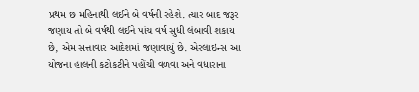પ્રથમ છ મહિનાથી લઈને બે વર્ષની રહેશે. ત્યાર બાદ જરૂર જણાય તો બે વર્ષથી લઈને પાંચ વર્ષ સુધી લંબાવી શકાય છે, એમ સત્તાવાર આદેશમાં જણાવાયું છે. એરલાઇન્સ આ યોજના હાલની કટોકટીને પહોંચી વળવા અને વધારાના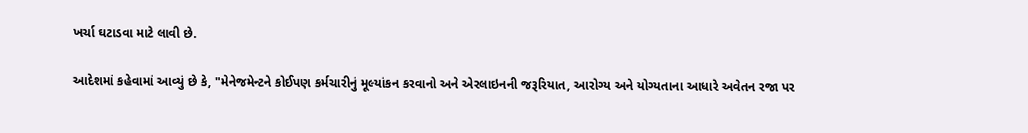ખર્ચા ઘટાડવા માટે લાવી છે.

આદેશમાં કહેવામાં આવ્યું છે કે, "મેનેજમેન્ટને કોઈપણ કર્મચારીનું મૂલ્યાંકન કરવાનો અને એરલાઇનની જરૂરિયાત, આરોગ્ય અને યોગ્યતાના આધારે અવેતન રજા પર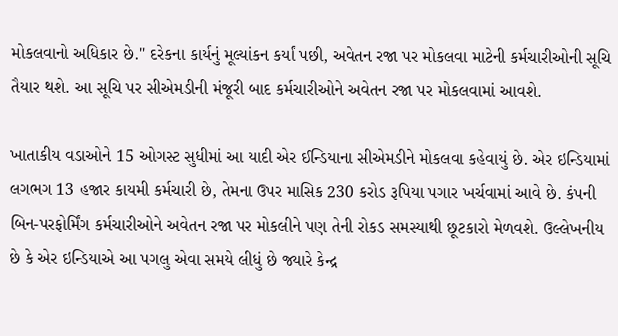મોકલવાનો અધિકાર છે." દરેકના કાર્યનું મૂલ્યાંકન કર્યાં પછી, અવેતન રજા પર મોકલવા માટેની કર્મચારીઓની સૂચિ તૈયાર થશે. આ સૂચિ પર સીએમડીની મંજૂરી બાદ કર્મચારીઓને અવેતન રજા પર મોકલવામાં આવશે.

ખાતાકીય વડાઓને 15 ઓગસ્ટ સુધીમાં આ યાદી એર ઈન્ડિયાના સીએમડીને મોકલવા કહેવાયું છે. એર ઇન્ડિયામાં લગભગ 13 હજાર કાયમી કર્મચારી છે, તેમના ઉપર માસિક 230 કરોડ રૂપિયા પગાર ખર્ચવામાં આવે છે. કંપની બિન-પરફોર્મિંગ કર્મચારીઓને અવેતન રજા પર મોકલીને પણ તેની રોકડ સમસ્યાથી છૂટકારો મેળવશે. ઉલ્લેખનીય છે કે એર ઇન્ડિયાએ આ પગલુ એવા સમયે લીધું છે જ્યારે કેન્દ્ર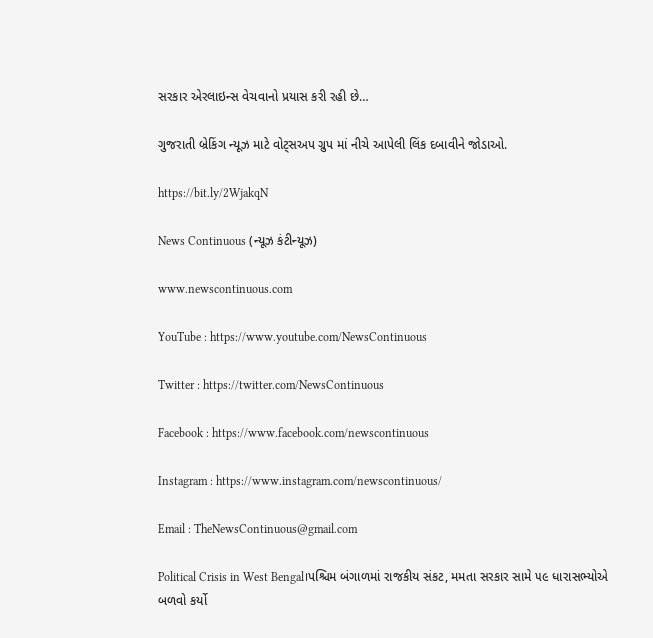સરકાર એરલાઇન્સ વેચવાનો પ્રયાસ કરી રહી છે…

ગુજરાતી બ્રેકિંગ ન્યૂઝ માટે વોટ્સઅપ ગ્રુપ માં નીચે આપેલી લિંક દબાવીને જોડાઓ.

https://bit.ly/2WjakqN

News Continuous (ન્યૂઝ કંટીન્યૂઝ)

www.newscontinuous.com

YouTube : https://www.youtube.com/NewsContinuous

Twitter : https://twitter.com/NewsContinuous

Facebook : https://www.facebook.com/newscontinuous

Instagram : https://www.instagram.com/newscontinuous/

Email : TheNewsContinuous@gmail.com

Political Crisis in West Bengal।પશ્ચિમ બંગાળમાં રાજકીય સંકટ, મમતા સરકાર સામે ૫૯ ધારાસભ્યોએ બળવો કર્યો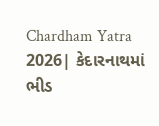Chardham Yatra 2026| કેદારનાથમાં ભીડ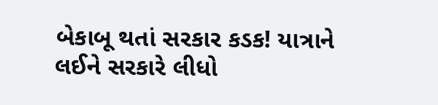બેકાબૂ થતાં સરકાર કડક! યાત્રાને લઈને સરકારે લીધો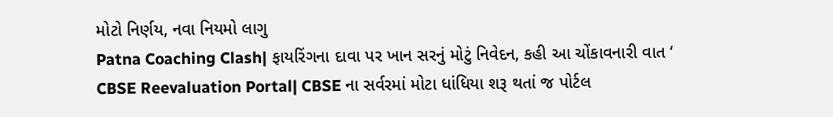મોટો નિર્ણય, નવા નિયમો લાગુ
Patna Coaching Clash| ફાયરિંગના દાવા પર ખાન સરનું મોટું નિવેદન, કહી આ ચોંકાવનારી વાત ‘
CBSE Reevaluation Portal| CBSE ના સર્વરમાં મોટા ધાંધિયા શરૂ થતાં જ પોર્ટલ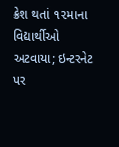ક્રેશ થતાં ૧૨માના વિદ્યાર્થીઓ અટવાયા; ઇન્ટરનેટ પર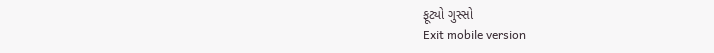ફૂટ્યો ગુસ્સો
Exit mobile version